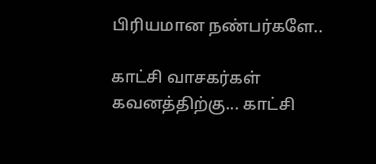பிரியமான நண்பர்களே..

காட்சி வாசகர்கள் கவனத்திற்கு... காட்சி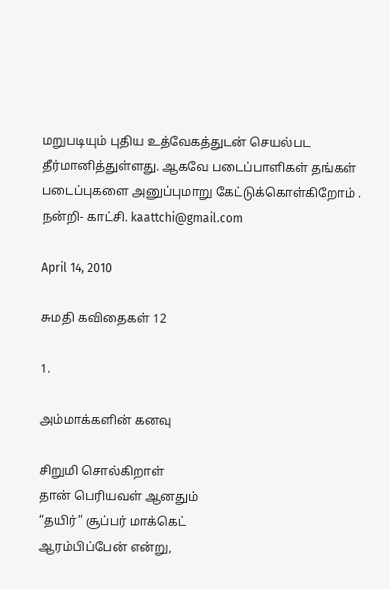மறுபடியும் புதிய உத்வேகத்துடன் செயல்பட தீர்மானித்துள்ளது. ஆகவே படைப்பாளிகள் தங்கள் படைப்புகளை அனுப்புமாறு கேட்டுக்கொள்கிறோம் .
நன்றி- காட்சி. kaattchi@gmail.com

April 14, 2010

சுமதி கவிதைகள் 12

1.

அம்மாக்களின் கனவு

சிறுமி சொல்கிறாள்
தான் பெரியவள் ஆனதும்
“தயிர்” சூப்பர் மாக்கெட்
ஆரம்பிப்பேன் என்று,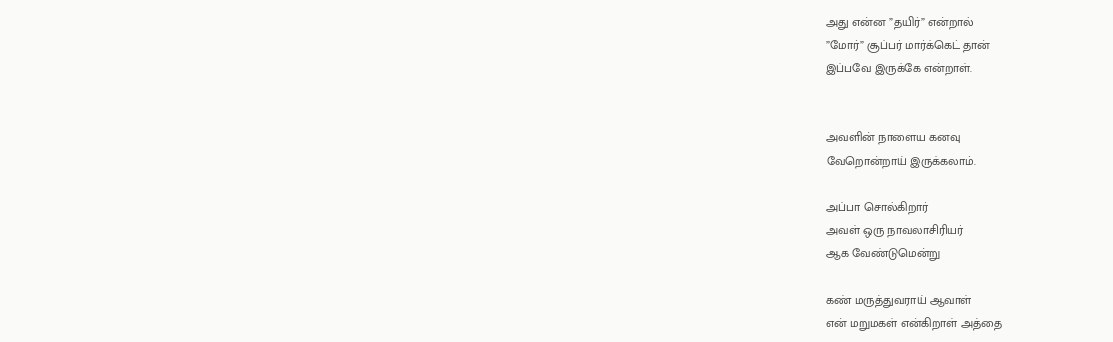அது என்ன ”தயிர்” என்றால்
”மோர்” சூப்பர் மார்க்கெட் தான்
இப்பவே இருக்கே என்றாள்.


அவளின் நாளைய கனவு
வேறொன்றாய் இருக்கலாம்.

அப்பா சொல்கிறார்
அவள் ஒரு நாவலாசிரியர்
ஆக வேண்டுமென்று

கண் மருத்துவராய் ஆவாள்
என் மறுமகள் என்கிறாள் அத்தை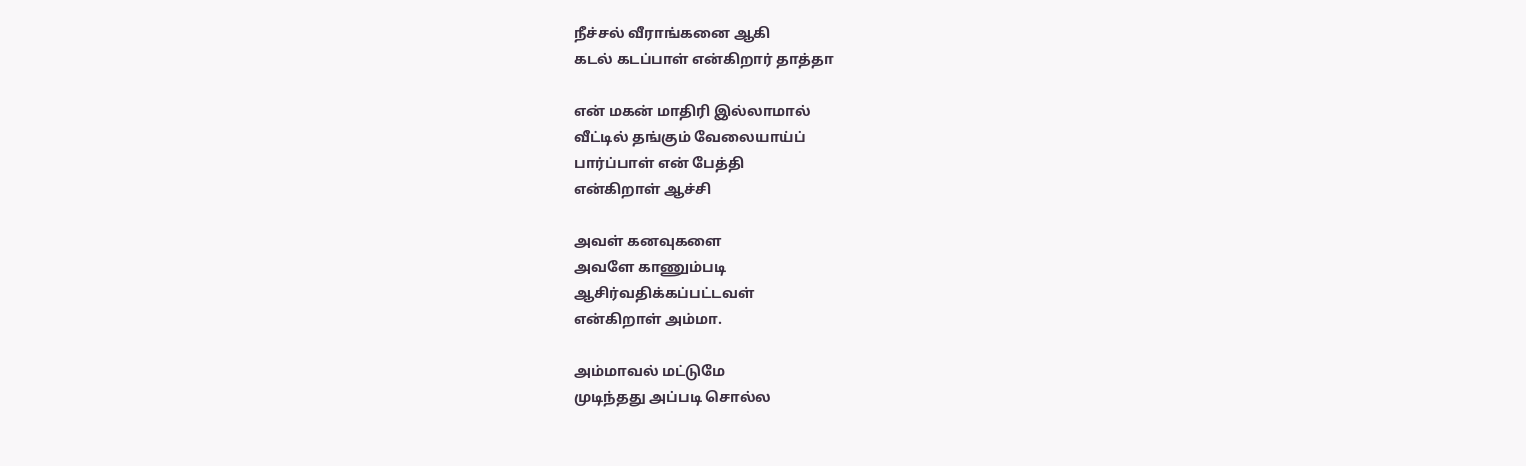நீச்சல் வீராங்கனை ஆகி
கடல் கடப்பாள் என்கிறார் தாத்தா

என் மகன் மாதிரி இல்லாமால்
வீட்டில் தங்கும் வேலையாய்ப்
பார்ப்பாள் என் பேத்தி
என்கிறாள் ஆச்சி

அவள் கனவுகளை
அவளே காணும்படி
ஆசிர்வதிக்கப்பட்டவள்
என்கிறாள் அம்மா.

அம்மாவல் மட்டுமே
முடிந்தது அப்படி சொல்ல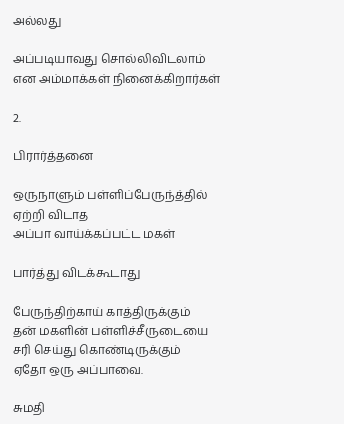அல்லது

அப்படியாவது சொல்லிவிடலாம்
என அம்மாக்கள் நினைக்கிறார்கள்

2.

பிரார்த்தனை

ஒருநாளும் பள்ளிப்பேருந்த்தில்
ஏற்றி விடாத
அப்பா வாய்க்கப்பட்ட மகள்

பார்த்து விடக்கூடாது

பேருந்திற்காய் காத்திருக்கும்
தன் மகளின் பள்ளிச்சீருடையை
சரி செய்து கொண்டிருக்கும்
ஏதோ ஒரு அப்பாவை.

சுமதி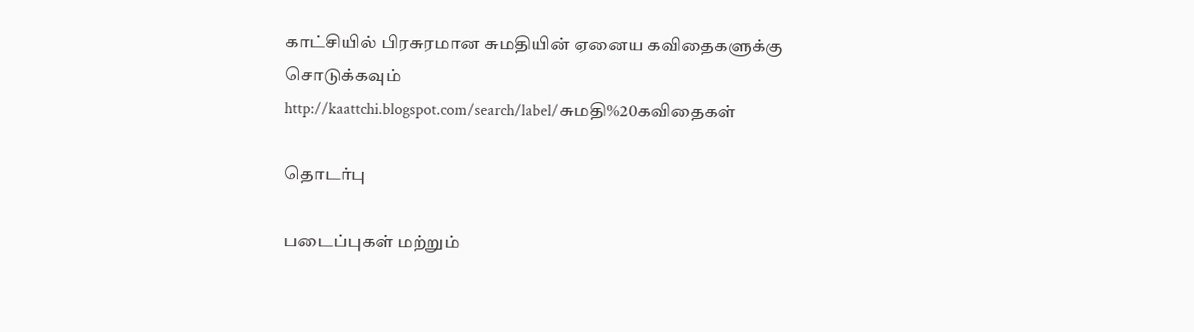காட்சியில் பிரசுரமான சுமதியின் ஏனைய கவிதைகளுக்கு சொடுக்கவும்
http://kaattchi.blogspot.com/search/label/சுமதி%20கவிதைகள்

தொடர்பு

படைப்புகள் மற்றும்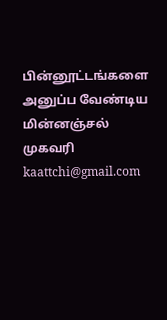பின்னூட்டங்களை அனுப்ப வேண்டிய மின்னஞ்சல் முகவரி kaattchi@gmail.com